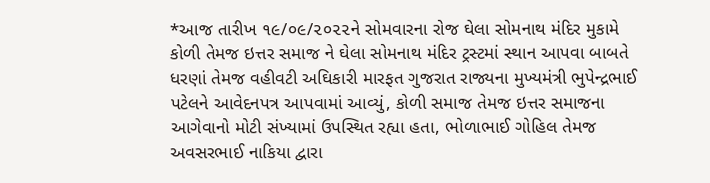*આજ તારીખ ૧૯/૦૯/૨૦૨૨ને સોમવારના રોજ ઘેલા સોમનાથ મંદિર મુકામે કોળી તેમજ ઇત્તર સમાજ ને ઘેલા સોમનાથ મંદિર ટ્રસ્ટમાં સ્થાન આપવા બાબતે ધરણાં તેમજ વહીવટી અઘિકારી મારફત ગુજરાત રાજ્યના મુખ્યમંત્રી ભુપેન્દ્રભાઈ પટેલને આવેદનપત્ર આપવામાં આવ્યું, કોળી સમાજ તેમજ ઇત્તર સમાજના આગેવાનો મોટી સંખ્યામાં ઉપસ્થિત રહ્યા હતા, ભોળાભાઈ ગોહિલ તેમજ અવસરભાઈ નાકિયા દ્વારા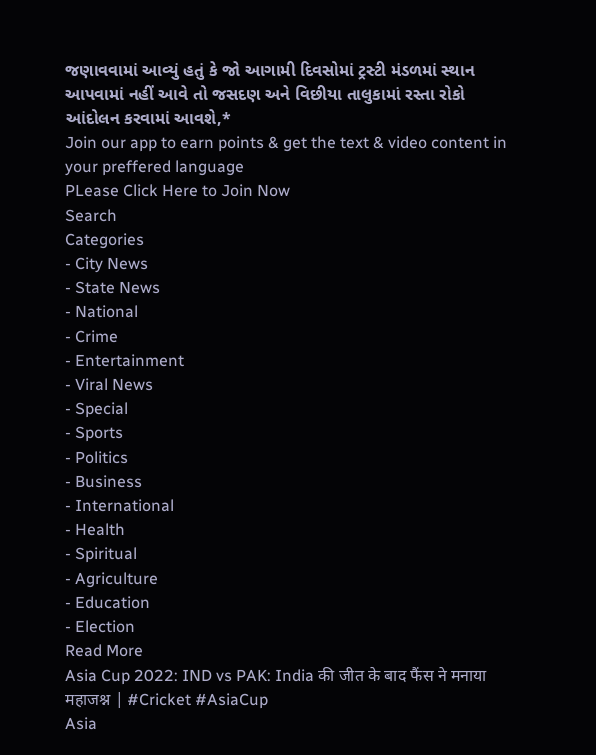જણાવવામાં આવ્યું હતું કે જો આગામી દિવસોમાં ટ્રસ્ટી મંડળમાં સ્થાન આપવામાં નહીં આવે તો જસદણ અને વિછીયા તાલુકામાં રસ્તા રોકો આંદોલન કરવામાં આવશે,*
Join our app to earn points & get the text & video content in your preffered language
PLease Click Here to Join Now
Search
Categories
- City News
- State News
- National
- Crime
- Entertainment
- Viral News
- Special
- Sports
- Politics
- Business
- International
- Health
- Spiritual
- Agriculture
- Education
- Election
Read More
Asia Cup 2022: IND vs PAK: India की जीत के बाद फैंस ने मनाया महाजश्न | #Cricket #AsiaCup
Asia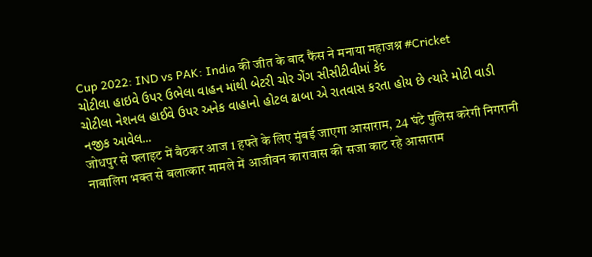Cup 2022: IND vs PAK: India की जीत के बाद फैंस ने मनाया महाजश्न #Cricket
ચોટીલા હાઇવે ઉપર ઉભેલા વાહન માંથી બેટરી ચોર ગેંગ સીસીટીવીમાં કેદ
ચોટીલા નેશનલ હાઈવે ઉપર અનેક વાહાનો હોટલ ઢાબા એ રાતવાસ કરતા હોય છે ત્યારે મોટી વાડી નજીક આવેલ...
जोधपुर से फ्लाइट में बैठकर आज 1 हफ्ते के लिए मुंबई जाएगा आसाराम, 24 घंटे पुलिस करेगी निगरानी
नाबालिग भक्त से बलात्कार मामले में आजीवन कारावास की सजा काट रहे आसाराम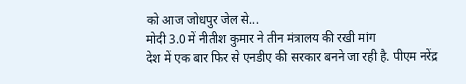को आज जोधपुर जेल से...
मोदी 3.0 में नीतीश कुमार ने तीन मंत्रालय की रखी मांग
देश में एक बार फिर से एनडीए की सरकार बनने जा रही है. पीएम नरेंद्र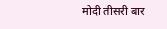मोदी तीसरी बार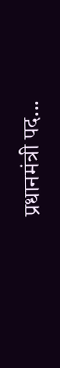प्रधानमंत्री पद...